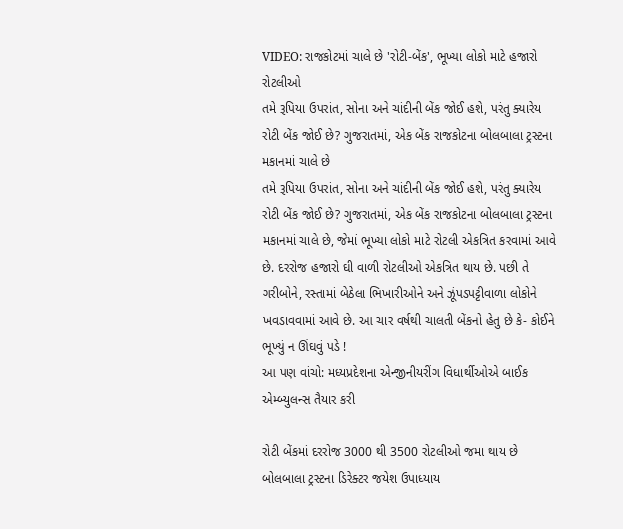VIDEO: રાજકોટમાં ચાલે છે 'રોટી-બેંક', ભૂખ્યા લોકો માટે હજારો રોટલીઓ
તમે રૂપિયા ઉપરાંત, સોના અને ચાંદીની બેંક જોઈ હશે, પરંતુ ક્યારેય રોટી બેંક જોઈ છે? ગુજરાતમાં, એક બેંક રાજકોટના બોલબાલા ટ્રસ્ટના મકાનમાં ચાલે છે
તમે રૂપિયા ઉપરાંત, સોના અને ચાંદીની બેંક જોઈ હશે, પરંતુ ક્યારેય રોટી બેંક જોઈ છે? ગુજરાતમાં, એક બેંક રાજકોટના બોલબાલા ટ્રસ્ટના મકાનમાં ચાલે છે, જેમાં ભૂખ્યા લોકો માટે રોટલી એકત્રિત કરવામાં આવે છે. દરરોજ હજારો ઘી વાળી રોટલીઓ એકત્રિત થાય છે. પછી તે ગરીબોને, રસ્તામાં બેઠેલા ભિખારીઓને અને ઝૂંપડપટ્ટીવાળા લોકોને ખવડાવવામાં આવે છે. આ ચાર વર્ષથી ચાલતી બેંકનો હેતુ છે કે- કોઈને ભૂખ્યું ન ઊંઘવું પડે !
આ પણ વાંચો: મધ્યપ્રદેશના એન્જીનીયરીંગ વિધાર્થીઓએ બાઈક એમ્બ્યુલન્સ તૈયાર કરી

રોટી બેંકમાં દરરોજ 3000 થી 3500 રોટલીઓ જમા થાય છે
બોલબાલા ટ્રસ્ટના ડિરેક્ટર જયેશ ઉપાધ્યાય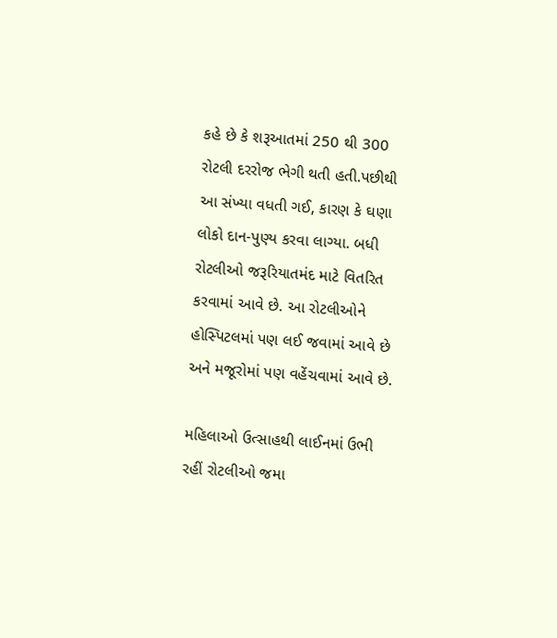કહે છે કે શરૂઆતમાં 250 થી 300 રોટલી દરરોજ ભેગી થતી હતી.પછીથી આ સંખ્યા વધતી ગઈ, કારણ કે ઘણા લોકો દાન-પુણ્ય કરવા લાગ્યા. બધી રોટલીઓ જરૂરિયાતમંદ માટે વિતરિત કરવામાં આવે છે. આ રોટલીઓને હોસ્પિટલમાં પણ લઈ જવામાં આવે છે અને મજૂરોમાં પણ વહેંચવામાં આવે છે.

મહિલાઓ ઉત્સાહથી લાઈનમાં ઉભી રહીં રોટલીઓ જમા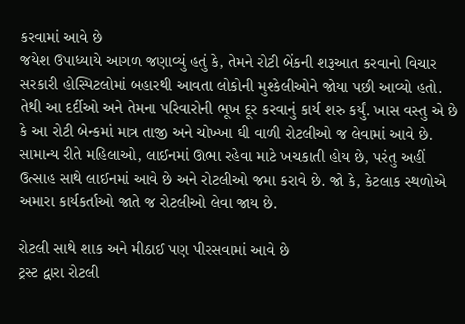કરવામાં આવે છે
જયેશ ઉપાધ્યાયે આગળ જણાવ્યું હતું કે, તેમને રોટી બેંકની શરૂઆત કરવાનો વિચાર સરકારી હોસ્પિટલોમાં બહારથી આવતા લોકોની મુશ્કેલીઓને જોયા પછી આવ્યો હતો. તેથી આ દર્દીઓ અને તેમના પરિવારોની ભૂખ દૂર કરવાનું કાર્ય શરુ કર્યું. ખાસ વસ્તુ એ છે કે આ રોટી બેન્કમાં માત્ર તાજી અને ચોખ્ખા ઘી વાળી રોટલીઓ જ લેવામાં આવે છે. સામાન્ય રીતે મહિલાઓ, લાઈનમાં ઊભા રહેવા માટે ખચકાતી હોય છે, પરંતુ અહીં ઉત્સાહ સાથે લાઈનમાં આવે છે અને રોટલીઓ જમા કરાવે છે. જો કે, કેટલાક સ્થળોએ અમારા કાર્યકર્તાઓ જાતે જ રોટલીઓ લેવા જાય છે.

રોટલી સાથે શાક અને મીઠાઈ પણ પીરસવામાં આવે છે
ટ્રસ્ટ દ્વારા રોટલી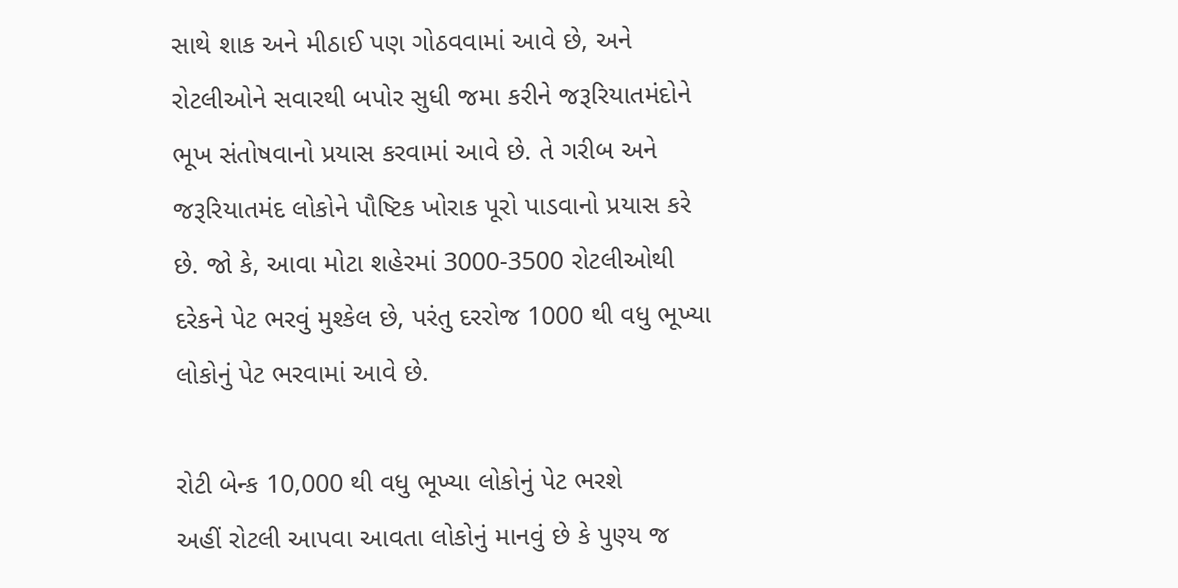સાથે શાક અને મીઠાઈ પણ ગોઠવવામાં આવે છે, અને રોટલીઓને સવારથી બપોર સુધી જમા કરીને જરૂરિયાતમંદોને ભૂખ સંતોષવાનો પ્રયાસ કરવામાં આવે છે. તે ગરીબ અને જરૂરિયાતમંદ લોકોને પૌષ્ટિક ખોરાક પૂરો પાડવાનો પ્રયાસ કરે છે. જો કે, આવા મોટા શહેરમાં 3000-3500 રોટલીઓથી દરેકને પેટ ભરવું મુશ્કેલ છે, પરંતુ દરરોજ 1000 થી વધુ ભૂખ્યા લોકોનું પેટ ભરવામાં આવે છે.

રોટી બેન્ક 10,000 થી વધુ ભૂખ્યા લોકોનું પેટ ભરશે
અહીં રોટલી આપવા આવતા લોકોનું માનવું છે કે પુણ્ય જ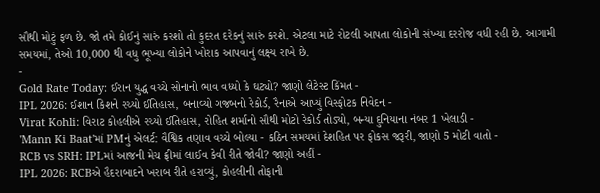સૌથી મોટું ફળ છે. જો તમે કોઈનું સારું કરશો તો કુદરત દરેકનું સારું કરશે. એટલા માટે રોટલી આપતા લોકોની સંખ્યા દરરોજ વધી રહી છે. આગામી સમયમાં, તેઓ 10,000 થી વધુ ભૂખ્યા લોકોને ખોરાક આપવાનું લક્ષ્ય રાખે છે.
-
Gold Rate Today: ઈરાન યુદ્ધ વચ્ચે સોનાનો ભાવ વધ્યો કે ઘટ્યો? જાણો લેટેસ્ટ કિંમત -
IPL 2026: ઈશાન કિશને રચ્યો ઈતિહાસ, બનાવ્યો ગજબનો રેકોર્ડ, રૈનાએ આપ્યું વિસ્ફોટક નિવેદન -
Virat Kohli: વિરાટ કોહલીએ રચ્યો ઈતિહાસ, રોહિત શર્માનો સૌથી મોટો રેકોર્ડ તોડ્યો, બન્યા દુનિયાના નંબર 1 ખેલાડી -
'Mann Ki Baat'માં PMનું એલર્ટ: વૈશ્વિક તણાવ વચ્ચે બોલ્યા - કઠિન સમયમાં દેશહિત પર ફોકસ જરૂરી, જાણો 5 મોટી વાતો -
RCB vs SRH: IPLમાં આજની મેચ ફ્રીમાં લાઈવ કેવી રીતે જોવી? જાણો અહીં -
IPL 2026: RCBએ હૈદરાબાદને ખરાબ રીતે હરાવ્યું, કોહલીની તોફાની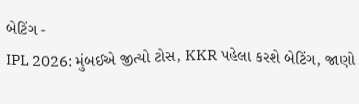બેટિંગ -
IPL 2026: મુંબઈએ જીત્યો ટોસ, KKR પહેલા કરશે બેટિંગ, જાણો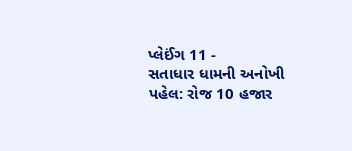પ્લેઈંગ 11 -
સતાધાર ધામની અનોખી પહેલ: રોજ 10 હજાર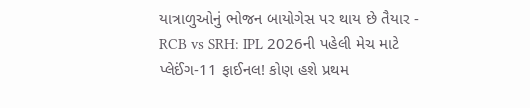યાત્રાળુઓનું ભોજન બાયોગેસ પર થાય છે તૈયાર -
RCB vs SRH: IPL 2026ની પહેલી મેચ માટે પ્લેઈંગ-11 ફાઈનલ! કોણ હશે પ્રથમ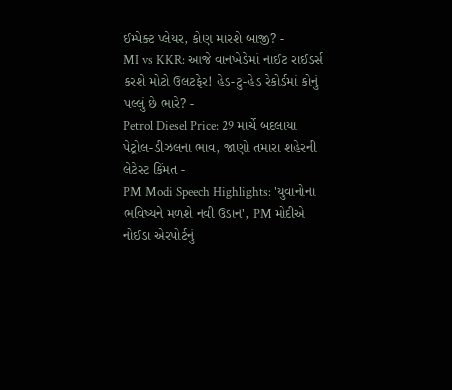ઈમ્પેક્ટ પ્લેયર, કોણ મારશે બાજી? -
MI vs KKR: આજે વાનખેડેમાં નાઈટ રાઈડર્સ કરશે મોટો ઉલટફેર! હેડ-ટુ-હેડ રેકોર્ડમાં કોનું પલ્લું છે ભારે? -
Petrol Diesel Price: 29 માર્ચે બદલાયા પેટ્રોલ-ડીઝલના ભાવ, જાણો તમારા શહેરની લેટેસ્ટ કિંમત -
PM Modi Speech Highlights: 'યુવાનોના ભવિષ્યને મળશે નવી ઉડાન', PM મોદીએ નોઈડા એરપોર્ટનું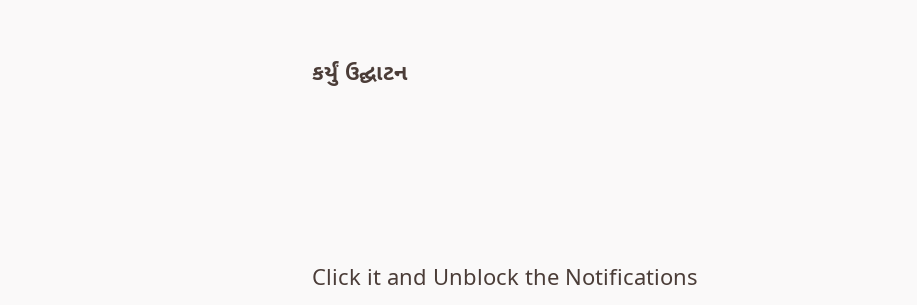કર્યું ઉદ્ઘાટન






Click it and Unblock the Notifications